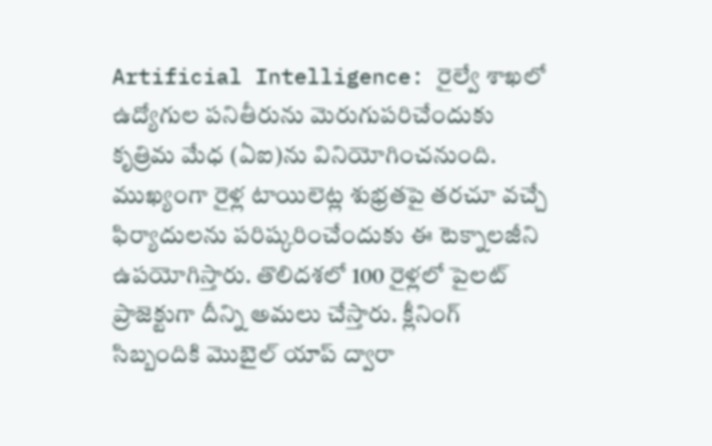Artificial Intelligence: రైల్వే శాఖలో ఉద్యోగుల పనితీరును మెరుగుపరిచేందుకు కృత్రిమ మేధ (ఏఐ)ను వినియోగించనుంది. ముఖ్యంగా రైళ్ల టాయిలెట్ల శుభ్రతపై తరచూ వచ్చే ఫిర్యాదులను పరిష్కరించేందుకు ఈ టెక్నాలజీని ఉపయోగిస్తారు. తొలిదశలో 100 రైళ్లలో పైలట్ ప్రాజెక్టుగా దీన్ని అమలు చేస్తారు. క్లీనింగ్ సిబ్బందికి మొబైల్ యాప్ ద్వారా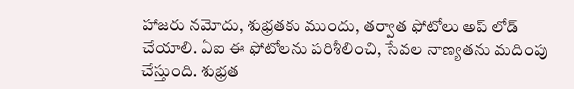హాజరు నమోదు, శుభ్రతకు ముందు, తర్వాత ఫోటోలు అప్ లోడ్ చేయాలి. ఏఐ ఈ ఫోటోలను పరిశీలించి, సేవల నాణ్యతను మదింపు చేస్తుంది. శుభ్రత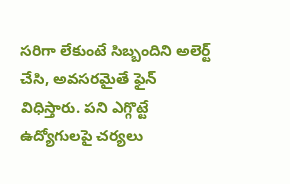సరిగా లేకుంటే సిబ్బందిని అలెర్ట్ చేసి, అవసరమైతే ఫైన్ విధిస్తారు. పని ఎగ్గొట్టే ఉద్యోగులపై చర్యలు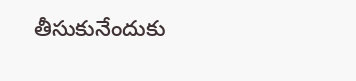తీసుకునేందుకు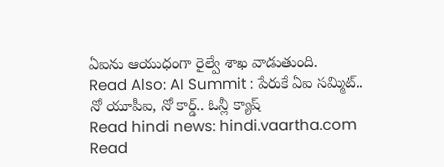ఏఐను ఆయుధంగా రైల్వే శాఖ వాడుతుంది.
Read Also: AI Summit : పేరుకే ఏఐ సమ్మిట్.. నో యూపీఐ, నో కార్డ్.. ఓన్లీ క్యాష్
Read hindi news: hindi.vaartha.com
Read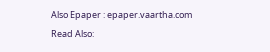Also Epaper : epaper.vaartha.com
Read Also: